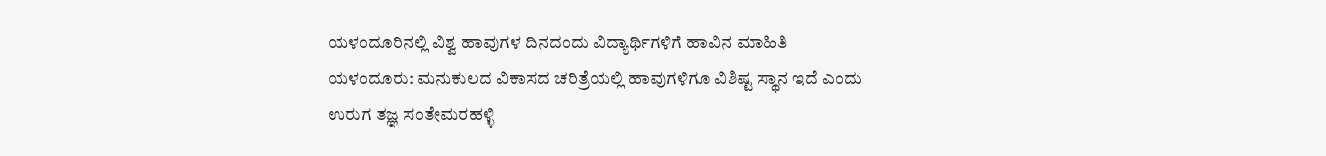ಯಳಂದೂರಿನಲ್ಲಿ ವಿಶ್ವ ಹಾವುಗಳ ದಿನದಂದು ವಿದ್ಯಾರ್ಥಿಗಳಿಗೆ ಹಾವಿನ ಮಾಹಿತಿ
ಯಳಂದೂರು: ಮನುಕುಲದ ವಿಕಾಸದ ಚರಿತ್ರೆಯಲ್ಲಿ ಹಾವುಗಳಿಗೂ ವಿಶಿಷ್ಟ ಸ್ಥಾನ ಇದೆ ಎಂದು ಉರುಗ ತಜ್ಞ ಸಂತೇಮರಹಳ್ಳಿ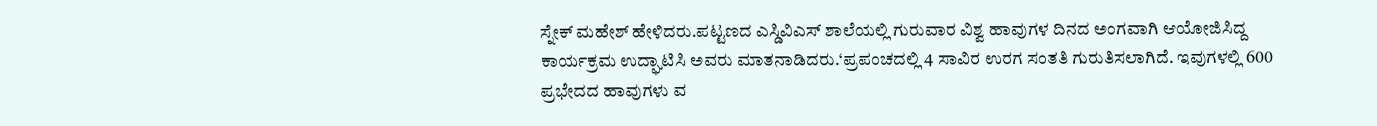ಸ್ನೇಕ್ ಮಹೇಶ್ ಹೇಳಿದರು.ಪಟ್ಟಣದ ಎಸ್ಡಿವಿಎಸ್ ಶಾಲೆಯಲ್ಲಿ ಗುರುವಾರ ವಿಶ್ವ ಹಾವುಗಳ ದಿನದ ಅಂಗವಾಗಿ ಆಯೋಜಿಸಿದ್ದ ಕಾರ್ಯಕ್ರಮ ಉದ್ಘಾಟಿಸಿ ಅವರು ಮಾತನಾಡಿದರು.‘ಪ್ರಪಂಚದಲ್ಲಿ 4 ಸಾವಿರ ಉರಗ ಸಂತತಿ ಗುರುತಿಸಲಾಗಿದೆ. ಇವುಗಳಲ್ಲಿ 600 ಪ್ರಭೇದದ ಹಾವುಗಳು ವ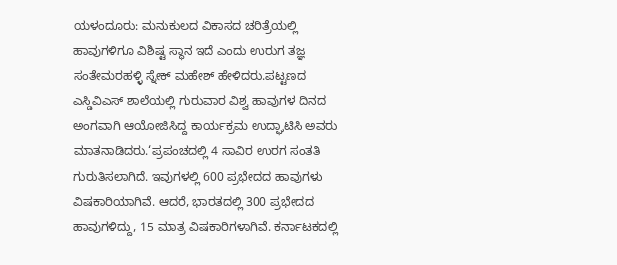ಯಳಂದೂರು: ಮನುಕುಲದ ವಿಕಾಸದ ಚರಿತ್ರೆಯಲ್ಲಿ ಹಾವುಗಳಿಗೂ ವಿಶಿಷ್ಟ ಸ್ಥಾನ ಇದೆ ಎಂದು ಉರುಗ ತಜ್ಞ ಸಂತೇಮರಹಳ್ಳಿ ಸ್ನೇಕ್ ಮಹೇಶ್ ಹೇಳಿದರು.ಪಟ್ಟಣದ ಎಸ್ಡಿವಿಎಸ್ ಶಾಲೆಯಲ್ಲಿ ಗುರುವಾರ ವಿಶ್ವ ಹಾವುಗಳ ದಿನದ ಅಂಗವಾಗಿ ಆಯೋಜಿಸಿದ್ದ ಕಾರ್ಯಕ್ರಮ ಉದ್ಘಾಟಿಸಿ ಅವರು ಮಾತನಾಡಿದರು.‘ಪ್ರಪಂಚದಲ್ಲಿ 4 ಸಾವಿರ ಉರಗ ಸಂತತಿ ಗುರುತಿಸಲಾಗಿದೆ. ಇವುಗಳಲ್ಲಿ 600 ಪ್ರಭೇದದ ಹಾವುಗಳು ವಿಷಕಾರಿಯಾಗಿವೆ. ಆದರೆ, ಭಾರತದಲ್ಲಿ 300 ಪ್ರಭೇದದ ಹಾವುಗಳಿದ್ದು, 15 ಮಾತ್ರ ವಿಷಕಾರಿಗಳಾಗಿವೆ. ಕರ್ನಾಟಕದಲ್ಲಿ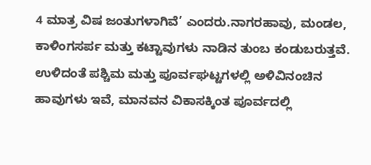4 ಮಾತ್ರ ವಿಷ ಜಂತುಗಳಾಗಿವೆ’ ಎಂದರು.ನಾಗರಹಾವು, ಮಂಡಲ, ಕಾಳಿಂಗಸರ್ಪ ಮತ್ತು ಕಟ್ಟಾವುಗಳು ನಾಡಿನ ತುಂಬ ಕಂಡುಬರುತ್ತವೆ. ಉಳಿದಂತೆ ಪಶ್ಚಿಮ ಮತ್ತು ಪೂರ್ವಘಟ್ಟಗಳಲ್ಲಿ ಅಳಿವಿನಂಚಿನ ಹಾವುಗಳು ಇವೆ, ಮಾನವನ ವಿಕಾಸಕ್ಕಿಂತ ಪೂರ್ವದಲ್ಲಿ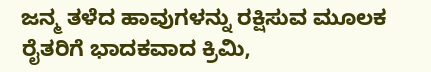ಜನ್ಮ ತಳೆದ ಹಾವುಗಳನ್ನು ರಕ್ಷಿಸುವ ಮೂಲಕ ರೈತರಿಗೆ ಭಾದಕವಾದ ಕ್ರಿಮಿ,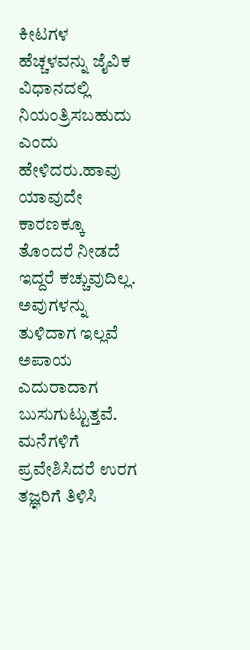ಕೀಟಗಳ ಹೆಚ್ಚಳವನ್ನು ಜೈವಿಕ ವಿಧಾನದಲ್ಲಿ ನಿಯಂತ್ರಿಸಬಹುದು ಎಂದು ಹೇಳಿದರು.ಹಾವು ಯಾವುದೇ ಕಾರಣಕ್ಕೂ ತೊಂದರೆ ನೀಡದೆ ಇದ್ದರೆ ಕಚ್ಚುವುದಿಲ್ಲ. ಅವುಗಳನ್ನು ತುಳಿದಾಗ ಇಲ್ಲವೆ ಅಪಾಯ ಎದುರಾದಾಗ ಬುಸುಗುಟ್ಟುತ್ತವೆ. ಮನೆಗಳಿಗೆ ಪ್ರವೇಶಿಸಿದರೆ ಉರಗ ತಜ್ಞರಿಗೆ ತಿಳಿಸಿ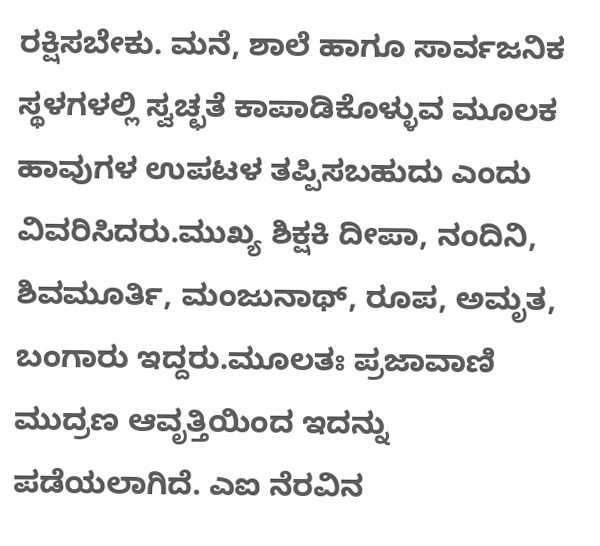ರಕ್ಷಿಸಬೇಕು. ಮನೆ, ಶಾಲೆ ಹಾಗೂ ಸಾರ್ವಜನಿಕ ಸ್ಥಳಗಳಲ್ಲಿ ಸ್ವಚ್ಛತೆ ಕಾಪಾಡಿಕೊಳ್ಳುವ ಮೂಲಕ ಹಾವುಗಳ ಉಪಟಳ ತಪ್ಪಿಸಬಹುದು ಎಂದು ವಿವರಿಸಿದರು.ಮುಖ್ಯ ಶಿಕ್ಷಕಿ ದೀಪಾ, ನಂದಿನಿ, ಶಿವಮೂರ್ತಿ, ಮಂಜುನಾಥ್, ರೂಪ, ಅಮೃತ, ಬಂಗಾರು ಇದ್ದರು.ಮೂಲತಃ ಪ್ರಜಾವಾಣಿ ಮುದ್ರಣ ಆವೃತ್ತಿಯಿಂದ ಇದನ್ನು ಪಡೆಯಲಾಗಿದೆ. ಎಐ ನೆರವಿನ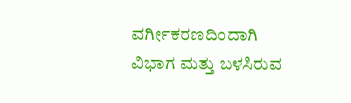ವರ್ಗೀಕರಣದಿಂದಾಗಿ ವಿಭಾಗ ಮತ್ತು ಬಳಸಿರುವ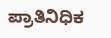ಪ್ರಾತಿನಿಧಿಕ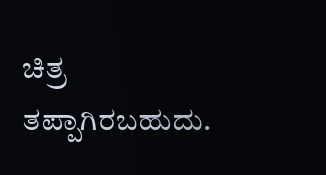ಚಿತ್ರ ತಪ್ಪಾಗಿರಬಹುದು.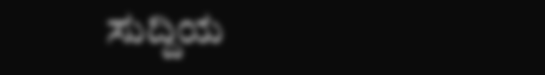ಸುದ್ದಿಯ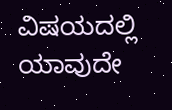ವಿಷಯದಲ್ಲಿ ಯಾವುದೇ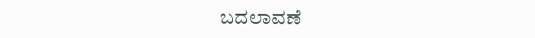ಬದಲಾವಣೆ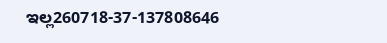ಇಲ್ಲ260718-37-137808646